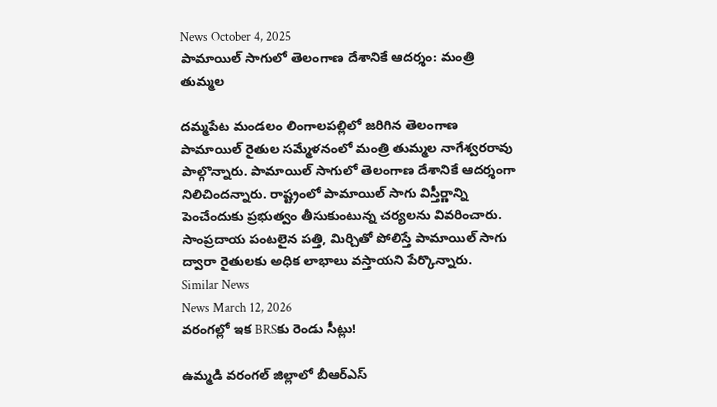News October 4, 2025
పామాయిల్ సాగులో తెలంగాణ దేశానికే ఆదర్శం: మంత్రి తుమ్మల

దమ్మపేట మండలం లింగాలపల్లిలో జరిగిన తెలంగాణ పామాయిల్ రైతుల సమ్మేళనంలో మంత్రి తుమ్మల నాగేశ్వరరావు పాల్గొన్నారు. పామాయిల్ సాగులో తెలంగాణ దేశానికే ఆదర్శంగా నిలిచిందన్నారు. రాష్ట్రంలో పామాయిల్ సాగు విస్తీర్ణాన్ని పెంచేందుకు ప్రభుత్వం తీసుకుంటున్న చర్యలను వివరించారు. సాంప్రదాయ పంటలైన పత్తి, మిర్చితో పోలిస్తే పామాయిల్ సాగు ద్వారా రైతులకు అధిక లాభాలు వస్తాయని పేర్కొన్నారు.
Similar News
News March 12, 2026
వరంగల్లో ఇక BRSకు రెండు సీట్లు!

ఉమ్మడి వరంగల్ జిల్లాలో బీఆర్ఎస్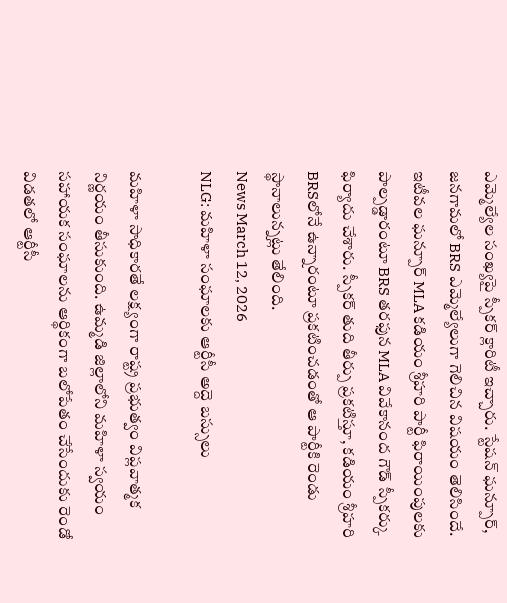ఎమ్మెల్యేల సంఖ్యపై స్పీకర్ క్లారిటీ ఇచ్చారు. స్టేషన్ ఘన్పూర్, జనగామలో BRS ఎమ్మెల్యేలుగా గెలిచిన విషయం తెలిసిందే. ఇటీవల ఘన్పూర్ MLA కడియం శ్రీహరి పార్టీ ఫిరాయింపులకు పాల్పడ్డారంటూ BRS తరఫున MLA వివేకానంద గౌడ్ స్పీకర్కు ఫిర్యాదు చేశారు. స్పీకర్ తుది తీర్పు ప్రకటిస్తూ, కడియం శ్రీహరి BRSలోనే ఉన్నారంటూ ప్రకటించడంతో ఆ పార్టీకి రెండు స్థానాలున్నట్లు తేలింది.
News March 12, 2026
NLG: మహిళా సంఘాలకు ఆర్టీసీ అద్దె బస్సులు

మహిళా సాధికారతే లక్ష్యంగా రాష్ట్ర ప్రభుత్వం విప్లవాత్మక నిర్ణయం తీసుకుంది. ఉమ్మడి జిల్లాలోని మహిళా స్వయం సహాయక సంఘాలను ఆర్థికంగా బలోపేతం చేసేందుకు రెండో విడతలో ఆర్టీసీ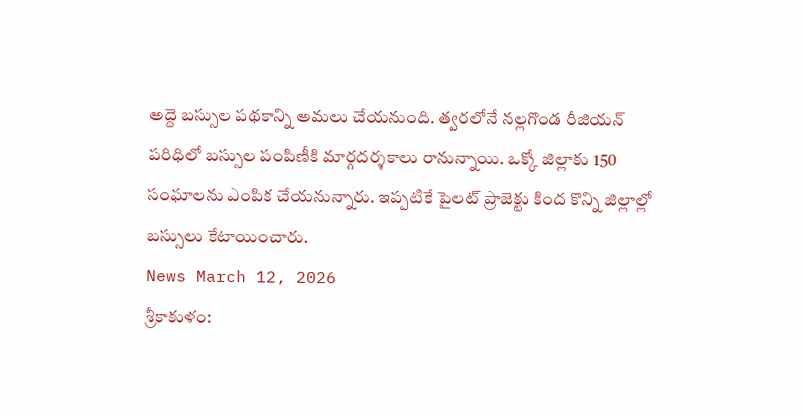అద్దె బస్సుల పథకాన్ని అమలు చేయనుంది. త్వరలోనే నల్లగొండ రీజియన్ పరిధిలో బస్సుల పంపిణీకి మార్గదర్శకాలు రానున్నాయి. ఒక్కో జిల్లాకు 150 సంఘాలను ఎంపిక చేయనున్నారు. ఇప్పటికే పైలట్ ప్రాజెక్టు కింద కొన్ని జిల్లాల్లో బస్సులు కేటాయించారు.
News March 12, 2026
శ్రీకాకుళం: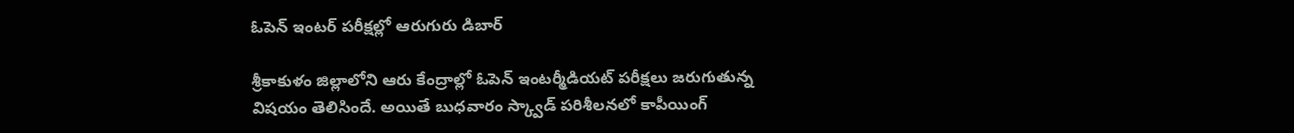ఓపెన్ ఇంటర్ పరీక్షల్లో ఆరుగురు డిబార్

శ్రీకాకుళం జిల్లాలోని ఆరు కేంద్రాల్లో ఓపెన్ ఇంటర్మీడియట్ పరీక్షలు జరుగుతున్న విషయం తెలిసిందే. అయితే బుధవారం స్క్వాడ్ పరిశీలనలో కాపీయింగ్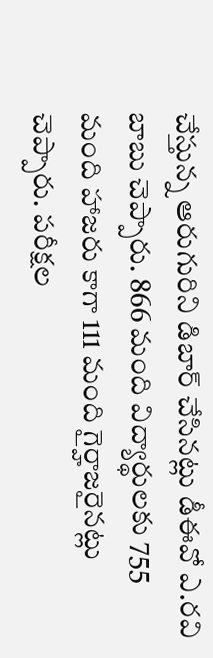చేస్తున్న ఆరుగురిని డిబార్ చేసినట్లు డీఈవో ఎ.రవి బాబు చెప్పారు. 866 మంది విద్యార్థులకు 755 మంది హాజరు కాగా 111 మంది గైర్హాజరైనట్లు చెప్పారు. పరీక్షల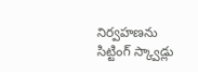నిర్వహణను సిట్టింగ్ స్క్వాడ్లు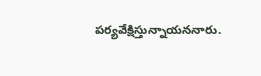పర్యవేక్షిస్తున్నాయననారు.